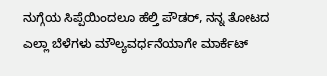ನುಗ್ಗೆಯ ಸಿಪ್ಪೆಯಿಂದಲೂ ಹೆಲ್ತಿ ಪೌಡರ್, ನನ್ನ ತೋಟದ ಎಲ್ಲಾ ಬೆಳೆಗಳು ಮೌಲ್ಯವರ್ಧನೆಯಾಗೇ ಮಾರ್ಕೆಟ್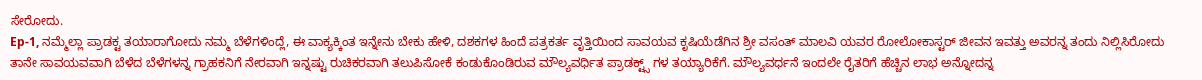ಸೇರೋದು.
Ep-1, ನಮ್ಮೆಲ್ಲಾ ಪ್ರಾಡಕ್ಟ ತಯಾರಾಗೋದು ನಮ್ಮ ಬೆಳೆಗಳಿಂದ್ಲೆ, ಈ ವಾಕ್ಯಕ್ಕಿಂತ ಇನ್ನೇನು ಬೇಕು ಹೇಳಿ, ದಶಕಗಳ ಹಿಂದೆ ಪತ್ರಕರ್ತ ವೃತ್ತಿಯಿಂದ ಸಾವಯವ ಕೃಷಿಯೆಡೆಗಿನ ಶ್ರೀ ವಸಂತ್ ಮಾಲವಿ ಯವರ ರೋಲೋಕಾಸ್ಟರ್ ಜೀವನ ಇವತ್ತು ಅವರನ್ನ ತಂದು ನಿಲ್ಲಿಸಿರೋದು ತಾನೇ ಸಾವಯವವಾಗಿ ಬೆಳೆದ ಬೆಳೆಗಳನ್ನ ಗ್ರಾಹಕನಿಗೆ ನೇರವಾಗಿ ಇನ್ನಷ್ಟು ರುಚಿಕರವಾಗಿ ತಲುಪಿಸೋಕೆ ಕಂಡುಕೊಂಡಿರುವ ಮೌಲ್ಯವರ್ಧಿತ ಪ್ರಾಡಕ್ಟ್ಸ್ ಗಳ ತಯ್ಯಾರಿಕೆಗೆ. ಮೌಲ್ಯವರ್ಧನೆ ಇಂದಲೇ ರೈತರಿಗೆ ಹೆಚ್ಚಿನ ಲಾಭ ಅನ್ನೋದನ್ನ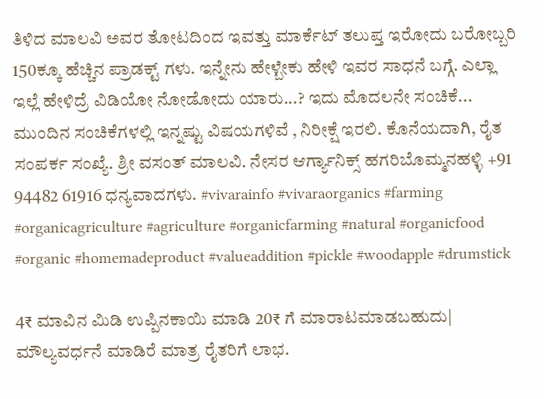ತಿಳಿದ ಮಾಲವಿ ಅವರ ತೋಟದಿಂದ ಇವತ್ತು ಮಾರ್ಕೆಟ್ ತಲುಪ್ತ ಇರೋದು ಬರೋಬ್ಬರಿ 150ಕ್ಕೂ ಹೆಚ್ಚಿನ ಪ್ರಾಡಕ್ಟ್ ಗಳು. ಇನ್ನೇನು ಹೇಳ್ಬೇಕು ಹೇಳಿ ಇವರ ಸಾಧನೆ ಬಗ್ಗೆ. ಎಲ್ಲಾ ಇಲ್ಲೆ ಹೇಳಿದ್ರೆ ವಿಡಿಯೋ ನೋಡೋದು ಯಾರು...? ಇದು ಮೊದಲನೇ ಸಂಚಿಕೆ... ಮುಂದಿನ ಸಂಚಿಕೆಗಳಲ್ಲಿ ಇನ್ನಷ್ಟು ವಿಷಯಗಳಿವೆ , ನಿರೀಕ್ಷೆ ಇರಲಿ. ಕೊನೆಯದಾಗಿ, ರೈತ ಸಂಪರ್ಕ ಸಂಖ್ಯೆ. ಶ್ರೀ ವಸಂತ್ ಮಾಲವಿ. ನೇಸರ ಆರ್ಗ್ಯಾನಿಕ್ಸ್ ಹಗರಿಬೊಮ್ಮನಹಳ್ಳಿ +91 94482 61916 ಧನ್ಯವಾದಗಳು. #vivarainfo #vivaraorganics #farming #organicagriculture #agriculture #organicfarming #natural #organicfood #organic #homemadeproduct #valueaddition #pickle #woodapple #drumstick

4₹ ಮಾವಿನ ಮಿಡಿ ಉಪ್ಪಿನಕಾಯಿ ಮಾಡಿ 20₹ ಗೆ ಮಾರಾಟಮಾಡಬಹುದು| ಮೌಲ್ಯವರ್ಧನೆ ಮಾಡಿರೆ ಮಾತ್ರ ರೈತರಿಗೆ ಲಾಭ.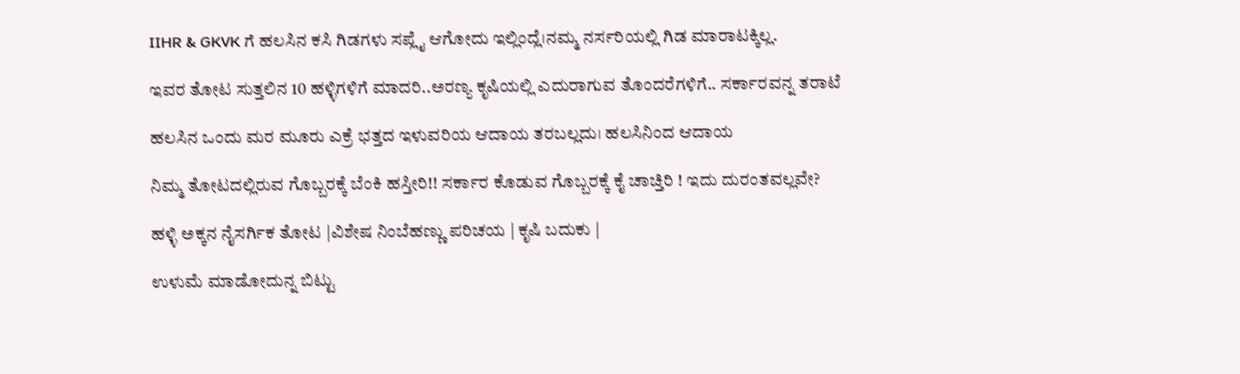IIHR & GKVK ಗೆ ಹಲಸಿನ ಕಸಿ ಗಿಡಗಳು ಸಪ್ಲೈ ಆಗೋದು ಇಲ್ಲಿಂದ್ಲೆ।ನಮ್ಮ ನರ್ಸರಿಯಲ್ಲಿ ಗಿಡ ಮಾರಾಟಕ್ಕಿಲ್ಲ.

ಇವರ ತೋಟ ಸುತ್ತಲಿನ 10 ಹಳ್ಳಿಗಳಿಗೆ ಮಾದರಿ..ಅರಣ್ಯ ಕೃಷಿಯಲ್ಲಿ ಎದುರಾಗುವ ತೊಂದರೆಗಳಿಗೆ.. ಸರ್ಕಾರವನ್ನ ತರಾಟೆ

ಹಲಸಿನ ಒಂದು ಮರ ಮೂರು ಎಕ್ರೆ ಭತ್ತದ ಇಳುವರಿಯ ಆದಾಯ ತರಬಲ್ಲದು। ಹಲಸಿನಿಂದ ಆದಾಯ

ನಿಮ್ಮ ತೋಟದಲ್ಲಿರುವ ಗೊಬ್ಬರಕ್ಕೆ ಬೆಂಕಿ ಹಸ್ತೀರಿ!! ಸರ್ಕಾರ ಕೊಡುವ ಗೊಬ್ಬರಕ್ಕೆ ಕೈ ಚಾಚ್ತಿರಿ ! ಇದು ದುರಂತವಲ್ಲವೇ?

ಹಳ್ಳಿ ಅಕ್ಕನ ನೈಸರ್ಗಿಕ ತೋಟ |ವಿಶೇಷ ನಿಂಬೆಹಣ್ಣು ಪರಿಚಯ | ಕೃಷಿ ಬದುಕು |

ಉಳುಮೆ ಮಾಡೋದುನ್ನ ಬಿಟ್ಟು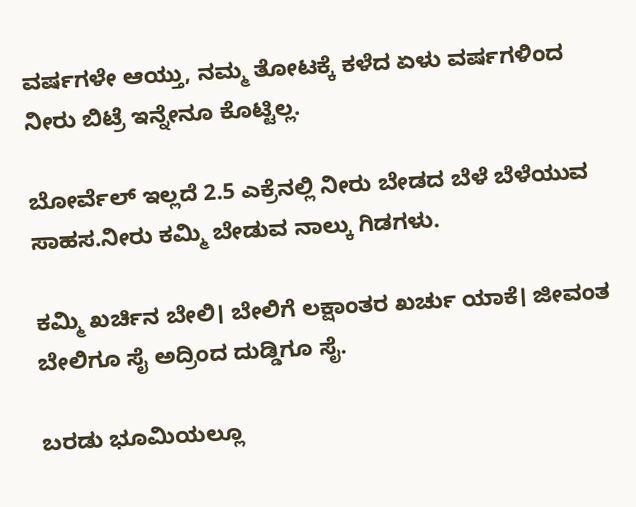ವರ್ಷಗಳೇ ಆಯ್ತು, ನಮ್ಮ ತೋಟಕ್ಕೆ ಕಳೆದ ಏಳು ವರ್ಷಗಳಿಂದ ನೀರು ಬಿಟ್ರೆ ಇನ್ನೇನೂ ಕೊಟ್ಟಿಲ್ಲ.

ಬೋರ್ವೆಲ್ ಇಲ್ಲದೆ 2.5 ಎಕ್ರೆನಲ್ಲಿ ನೀರು ಬೇಡದ ಬೆಳೆ ಬೆಳೆಯುವ ಸಾಹಸ.ನೀರು ಕಮ್ಮಿ ಬೇಡುವ ನಾಲ್ಕು ಗಿಡಗಳು.

ಕಮ್ಮಿ ಖರ್ಚಿನ ಬೇಲಿ। ಬೇಲಿಗೆ ಲಕ್ಷಾಂತರ ಖರ್ಚು ಯಾಕೆ। ಜೀವಂತ ಬೇಲಿಗೂ ಸೈ ಅದ್ರಿಂದ ದುಡ್ಡಿಗೂ ಸೈ.

ಬರಡು ಭೂಮಿಯಲ್ಲೂ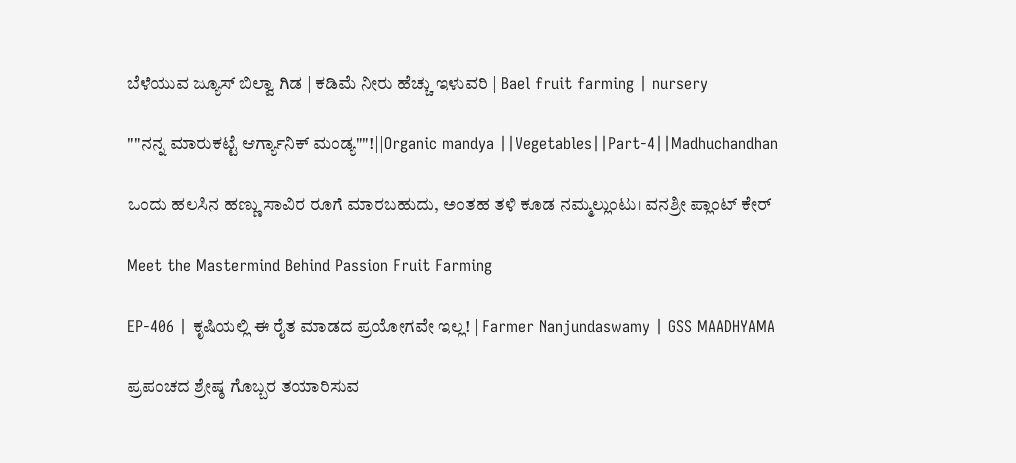ಬೆಳೆಯುವ ಜ್ಯೂಸ್ ಬಿಲ್ವಾ ಗಿಡ | ಕಡಿಮೆ ನೀರು ಹೆಚ್ಚು ಇಳುವರಿ | Bael fruit farming | nursery

""ನನ್ನ ಮಾರುಕಟ್ಟೆ ಆರ್ಗ್ಯಾನಿಕ್ ಮಂಡ್ಯ""!||Organic mandya ||Vegetables||Part-4||Madhuchandhan

ಒಂದು ಹಲಸಿನ ಹಣ್ಣು ಸಾವಿರ ರೂಗೆ ಮಾರಬಹುದು, ಅಂತಹ ತಳಿ ಕೂಡ ನಮ್ಮಲ್ಲುಂಟು। ವನಶ್ರೀ ಪ್ಲಾಂಟ್ ಕೇರ್

Meet the Mastermind Behind Passion Fruit Farming

EP-406 | ಕೃಷಿಯಲ್ಲಿ ಈ ರೈತ ಮಾಡದ ಪ್ರಯೋಗವೇ ಇಲ್ಲ! | Farmer Nanjundaswamy | GSS MAADHYAMA

ಪ್ರಪಂಚದ ಶ್ರೇಷ್ಠ ಗೊಬ್ಬರ ತಯಾರಿಸುವ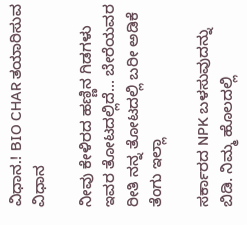ವಿಧಾನ.! BIO CHAR ತಯಾರಿಸುವ ವಿಧಾನ

ನೀವು ಕೇಳಿರದ ಹಣ್ಣಿನ ಗಿಡಗಳು ಇವರ ತೋಟದಲ್ಲಿದೆ... ಬೇರೆಯವರ ರೀತಿ ನನ್ನ ತೋಟದಲ್ಲಿ ಬರೀ ಅಡಿಕೆ ತೆಂಗು ಇಲ್ಲಾ

ಸರ್ಕಾರದ NPK ಬಳಸುವುದನ್ನು ಬಿಡಿ. ನಿಮ್ಮ ಹೊಲದಲ್ಲಿ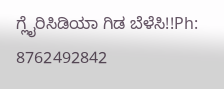ಗ್ಲೈರಿಸಿಡಿಯಾ ಗಿಡ ಬೆಳೆಸಿ!!Ph: 8762492842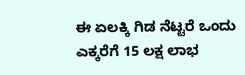ಈ ಏಲಕ್ಕಿ ಗಿಡ ನೆಟ್ಟರೆ ಒಂದು ಎಕ್ಕರೆಗೆ 15 ಲಕ್ಷ ಲಾಭ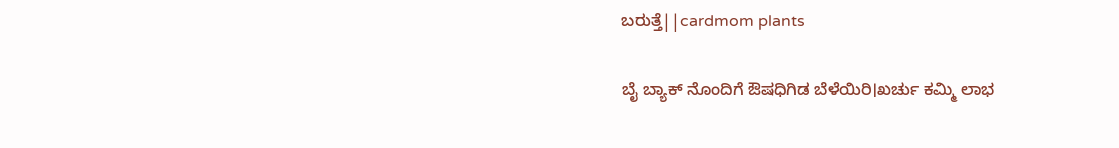ಬರುತ್ತೆ||cardmom plants

ಬೈ ಬ್ಯಾಕ್ ನೊಂದಿಗೆ ಔಷಧಿಗಿಡ ಬೆಳೆಯಿರಿ।ಖರ್ಚು ಕಮ್ಮಿ ಲಾಭ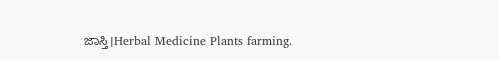ಜಾಸ್ತಿ।Herbal Medicine Plants farming.